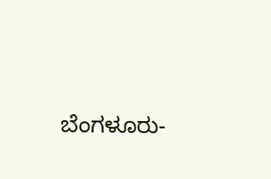ಬೆಂಗಳೂರು-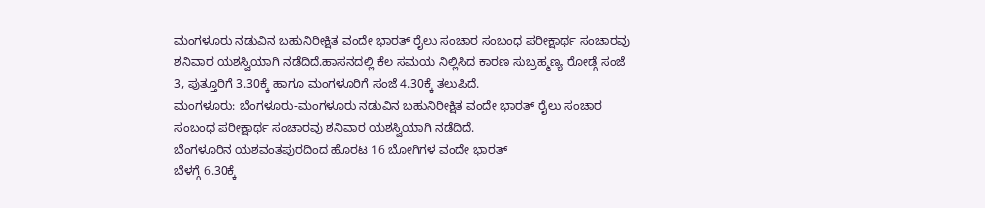ಮಂಗಳೂರು ನಡುವಿನ ಬಹುನಿರೀಕ್ಷಿತ ವಂದೇ ಭಾರತ್ ರೈಲು ಸಂಚಾರ ಸಂಬಂಧ ಪರೀಕ್ಷಾರ್ಥ ಸಂಚಾರವು ಶನಿವಾರ ಯಶಸ್ವಿಯಾಗಿ ನಡೆದಿದೆ.ಹಾಸನದಲ್ಲಿ ಕೆಲ ಸಮಯ ನಿಲ್ಲಿಸಿದ ಕಾರಣ ಸುಬ್ರಹ್ಮಣ್ಯ ರೋಡ್ಗೆ ಸಂಜೆ 3, ಪುತ್ತೂರಿಗೆ 3.30ಕ್ಕೆ ಹಾಗೂ ಮಂಗಳೂರಿಗೆ ಸಂಜೆ 4.30ಕ್ಕೆ ತಲುಪಿದೆ.
ಮಂಗಳೂರು: ಬೆಂಗಳೂರು-ಮಂಗಳೂರು ನಡುವಿನ ಬಹುನಿರೀಕ್ಷಿತ ವಂದೇ ಭಾರತ್ ರೈಲು ಸಂಚಾರ ಸಂಬಂಧ ಪರೀಕ್ಷಾರ್ಥ ಸಂಚಾರವು ಶನಿವಾರ ಯಶಸ್ವಿಯಾಗಿ ನಡೆದಿದೆ.
ಬೆಂಗಳೂರಿನ ಯಶವಂತಪುರದಿಂದ ಹೊರಟ 16 ಬೋಗಿಗಳ ವಂದೇ ಭಾರತ್
ಬೆಳಗ್ಗೆ 6.30ಕ್ಕೆ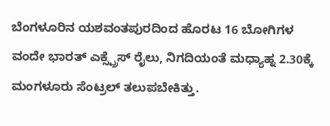ಬೆಂಗಳೂರಿನ ಯಶವಂತಪುರದಿಂದ ಹೊರಟ 16 ಬೋಗಿಗಳ ವಂದೇ ಭಾರತ್ ಎಕ್ಸ್ಪ್ರೆಸ್ ರೈಲು, ನಿಗದಿಯಂತೆ ಮಧ್ಯಾಹ್ನ 2.30ಕ್ಕೆ ಮಂಗಳೂರು ಸೆಂಟ್ರಲ್ ತಲುಪಬೇಕಿತ್ತು.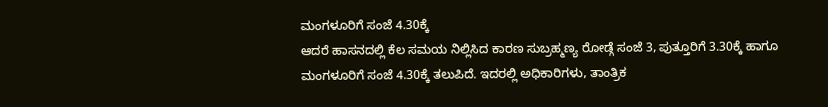ಮಂಗಳೂರಿಗೆ ಸಂಜೆ 4.30ಕ್ಕೆ
ಆದರೆ ಹಾಸನದಲ್ಲಿ ಕೆಲ ಸಮಯ ನಿಲ್ಲಿಸಿದ ಕಾರಣ ಸುಬ್ರಹ್ಮಣ್ಯ ರೋಡ್ಗೆ ಸಂಜೆ 3, ಪುತ್ತೂರಿಗೆ 3.30ಕ್ಕೆ ಹಾಗೂ ಮಂಗಳೂರಿಗೆ ಸಂಜೆ 4.30ಕ್ಕೆ ತಲುಪಿದೆ. ಇದರಲ್ಲಿ ಅಧಿಕಾರಿಗಳು, ತಾಂತ್ರಿಕ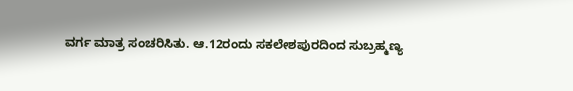ವರ್ಗ ಮಾತ್ರ ಸಂಚರಿಸಿತು. ಆ.12ರಂದು ಸಕಲೇಶಪುರದಿಂದ ಸುಬ್ರಹ್ಮಣ್ಯ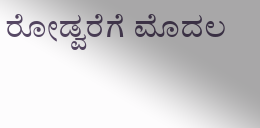ರೋಡ್ವರೆಗೆ ಮೊದಲ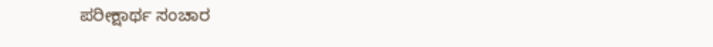ಪರೀಕ್ಷಾರ್ಥ ಸಂಚಾರ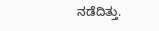ನಡೆದಿತ್ತು.